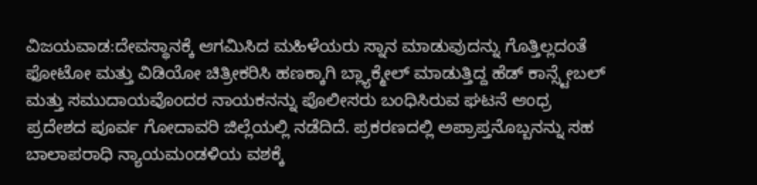ವಿಜಯವಾಡ:ದೇವಸ್ಥಾನಕ್ಕೆ ಆಗಮಿಸಿದ ಮಹಿಳೆಯರು ಸ್ನಾನ ಮಾಡುವುದನ್ನು ಗೊತ್ತಿಲ್ಲದಂತೆ ಫೋಟೋ ಮತ್ತು ವಿಡಿಯೋ ಚಿತ್ರೀಕರಿಸಿ ಹಣಕ್ಕಾಗಿ ಬ್ಲ್ಯಾಕ್ಮೇಲ್ ಮಾಡುತ್ತಿದ್ದ ಹೆಡ್ ಕಾನ್ಸ್ಟೇಬಲ್ ಮತ್ತು ಸಮುದಾಯವೊಂದರ ನಾಯಕನನ್ನು ಪೊಲೀಸರು ಬಂಧಿಸಿರುವ ಘಟನೆ ಆಂಧ್ರ ಪ್ರದೇಶದ ಪೂರ್ವ ಗೋದಾವರಿ ಜಿಲ್ಲೆಯಲ್ಲಿ ನಡೆದಿದೆ. ಪ್ರಕರಣದಲ್ಲಿ ಅಪ್ರಾಪ್ತನೊಬ್ಬನನ್ನು ಸಹ ಬಾಲಾಪರಾಧಿ ನ್ಯಾಯಮಂಡಳಿಯ ವಶಕ್ಕೆ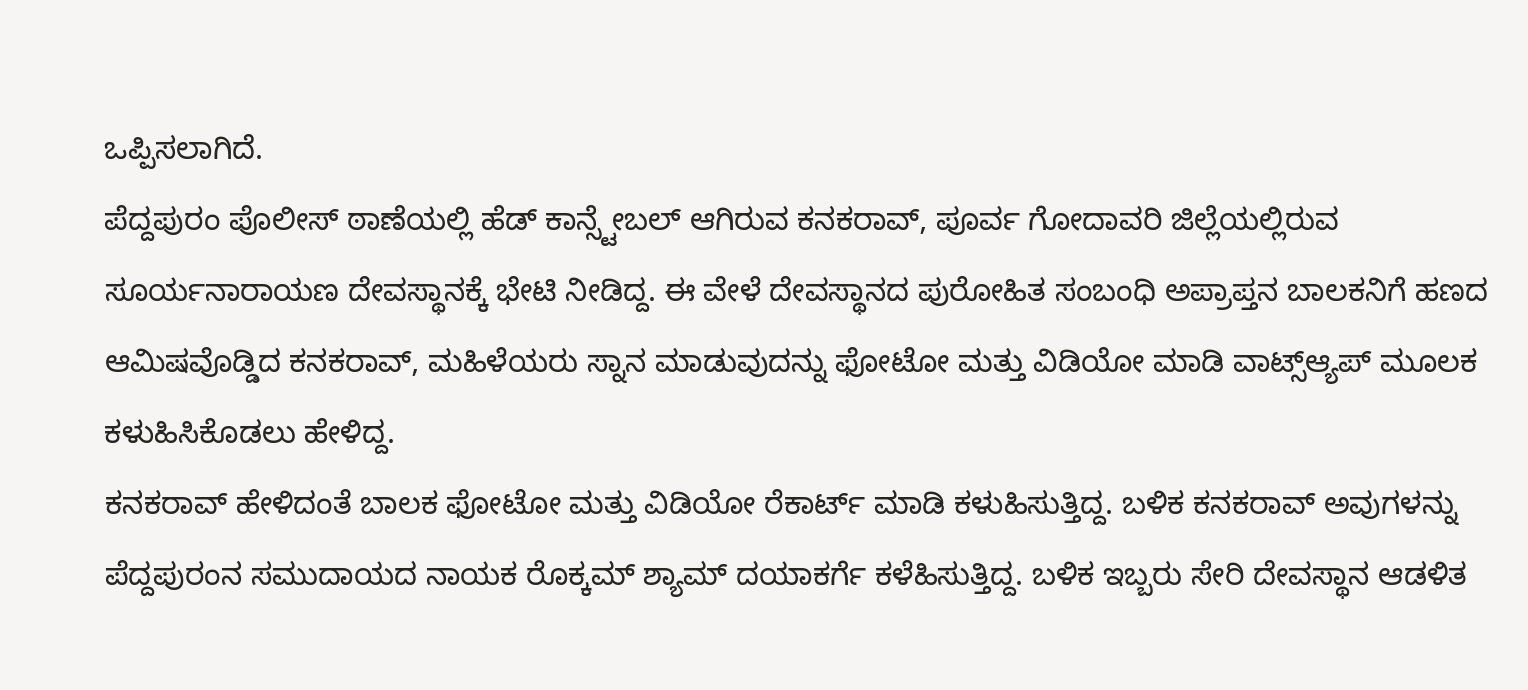ಒಪ್ಪಿಸಲಾಗಿದೆ.
ಪೆದ್ದಪುರಂ ಪೊಲೀಸ್ ಠಾಣೆಯಲ್ಲಿ ಹೆಡ್ ಕಾನ್ಸ್ಟೇಬಲ್ ಆಗಿರುವ ಕನಕರಾವ್, ಪೂರ್ವ ಗೋದಾವರಿ ಜಿಲ್ಲೆಯಲ್ಲಿರುವ ಸೂರ್ಯನಾರಾಯಣ ದೇವಸ್ಥಾನಕ್ಕೆ ಭೇಟಿ ನೀಡಿದ್ದ. ಈ ವೇಳೆ ದೇವಸ್ಥಾನದ ಪುರೋಹಿತ ಸಂಬಂಧಿ ಅಪ್ರಾಪ್ತನ ಬಾಲಕನಿಗೆ ಹಣದ ಆಮಿಷವೊಡ್ಡಿದ ಕನಕರಾವ್, ಮಹಿಳೆಯರು ಸ್ನಾನ ಮಾಡುವುದನ್ನು ಫೋಟೋ ಮತ್ತು ವಿಡಿಯೋ ಮಾಡಿ ವಾಟ್ಸ್ಆ್ಯಪ್ ಮೂಲಕ ಕಳುಹಿಸಿಕೊಡಲು ಹೇಳಿದ್ದ.
ಕನಕರಾವ್ ಹೇಳಿದಂತೆ ಬಾಲಕ ಫೋಟೋ ಮತ್ತು ವಿಡಿಯೋ ರೆಕಾರ್ಟ್ ಮಾಡಿ ಕಳುಹಿಸುತ್ತಿದ್ದ. ಬಳಿಕ ಕನಕರಾವ್ ಅವುಗಳನ್ನು ಪೆದ್ದಪುರಂನ ಸಮುದಾಯದ ನಾಯಕ ರೊಕ್ಕಮ್ ಶ್ಯಾಮ್ ದಯಾಕರ್ಗೆ ಕಳೆಹಿಸುತ್ತಿದ್ದ. ಬಳಿಕ ಇಬ್ಬರು ಸೇರಿ ದೇವಸ್ಥಾನ ಆಡಳಿತ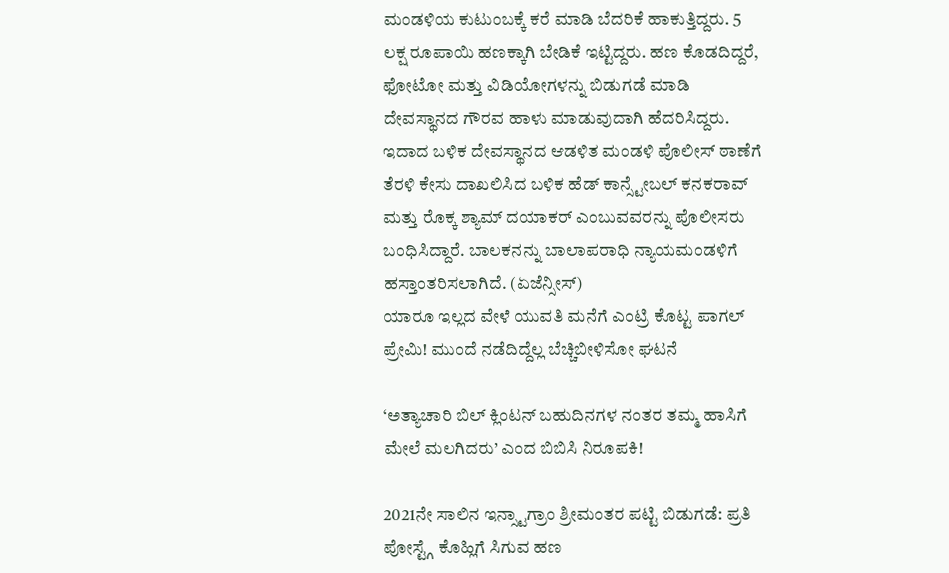ಮಂಡಳಿಯ ಕುಟುಂಬಕ್ಕೆ ಕರೆ ಮಾಡಿ ಬೆದರಿಕೆ ಹಾಕುತ್ತಿದ್ದರು. 5 ಲಕ್ಷ ರೂಪಾಯಿ ಹಣಕ್ಕಾಗಿ ಬೇಡಿಕೆ ಇಟ್ಟಿದ್ದರು. ಹಣ ಕೊಡದಿದ್ದರೆ, ಫೋಟೋ ಮತ್ತು ವಿಡಿಯೋಗಳನ್ನು ಬಿಡುಗಡೆ ಮಾಡಿ ದೇವಸ್ಥಾನದ ಗೌರವ ಹಾಳು ಮಾಡುವುದಾಗಿ ಹೆದರಿಸಿದ್ದರು.
ಇದಾದ ಬಳಿಕ ದೇವಸ್ಥಾನದ ಆಡಳಿತ ಮಂಡಳಿ ಪೊಲೀಸ್ ಠಾಣೆಗೆ ತೆರಳಿ ಕೇಸು ದಾಖಲಿಸಿದ ಬಳಿಕ ಹೆಡ್ ಕಾನ್ಸ್ಟೇಬಲ್ ಕನಕರಾವ್ ಮತ್ತು ರೊಕ್ಕ ಶ್ಯಾಮ್ ದಯಾಕರ್ ಎಂಬುವವರನ್ನು ಪೊಲೀಸರು ಬಂಧಿಸಿದ್ದಾರೆ. ಬಾಲಕನನ್ನು ಬಾಲಾಪರಾಧಿ ನ್ಯಾಯಮಂಡಳಿಗೆ ಹಸ್ತಾಂತರಿಸಲಾಗಿದೆ. (ಏಜೆನ್ಸೀಸ್)
ಯಾರೂ ಇಲ್ಲದ ವೇಳೆ ಯುವತಿ ಮನೆಗೆ ಎಂಟ್ರಿ ಕೊಟ್ಟ ಪಾಗಲ್ ಪ್ರೇಮಿ! ಮುಂದೆ ನಡೆದಿದ್ದೆಲ್ಲ ಬೆಚ್ಚಿಬೀಳಿಸೋ ಘಟನೆ

‘ಅತ್ಯಾಚಾರಿ ಬಿಲ್‌ ಕ್ಲಿಂಟನ್‌ ಬಹುದಿನಗಳ ನಂತರ ತಮ್ಮ ಹಾಸಿಗೆ ಮೇಲೆ ಮಲಗಿದರು’ ಎಂದ ಬಿಬಿಸಿ ನಿರೂಪಕಿ!

2021ನೇ ಸಾಲಿನ ಇನ್ಸ್ಟಾಗ್ರಾಂ ಶ್ರೀಮಂತರ ಪಟ್ಟಿ ಬಿಡುಗಡೆ: ಪ್ರತಿ ಪೋಸ್ಟ್ಗೆ ಕೊಹ್ಲಿಗೆ ಸಿಗುವ ಹಣ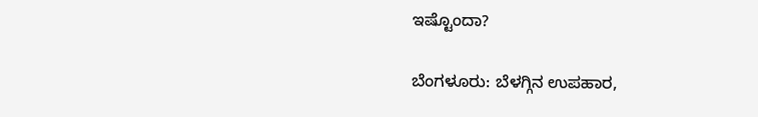ಇಷ್ಟೊಂದಾ?

ಬೆಂಗಳೂರು: ಬೆಳಗ್ಗಿನ ಉಪಹಾರ,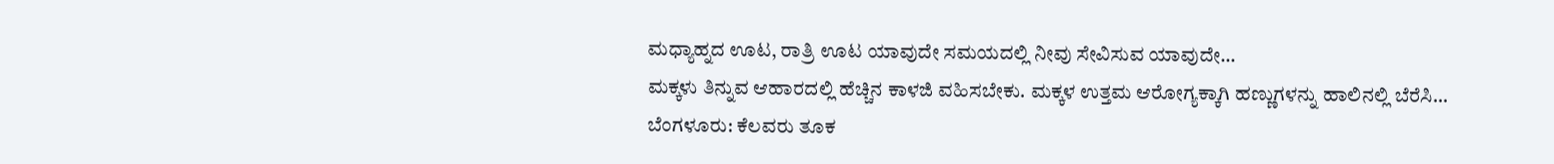ಮಧ್ಯಾಹ್ನದ ಊಟ, ರಾತ್ರಿ ಊಟ ಯಾವುದೇ ಸಮಯದಲ್ಲಿ ನೀವು ಸೇವಿಸುವ ಯಾವುದೇ…
ಮಕ್ಕಳು ತಿನ್ನುವ ಆಹಾರದಲ್ಲಿ ಹೆಚ್ಚಿನ ಕಾಳಜಿ ವಹಿಸಬೇಕು. ಮಕ್ಕಳ ಉತ್ತಮ ಆರೋಗ್ಯಕ್ಕಾಗಿ ಹಣ್ಣುಗಳನ್ನು ಹಾಲಿನಲ್ಲಿ ಬೆರೆಸಿ…
ಬೆಂಗಳೂರು: ಕೆಲವರು ತೂಕ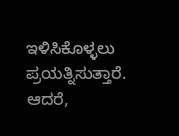ಇಳಿಸಿಕೊಳ್ಳಲು ಪ್ರಯತ್ನಿಸುತ್ತಾರೆ. ಆದರೆ,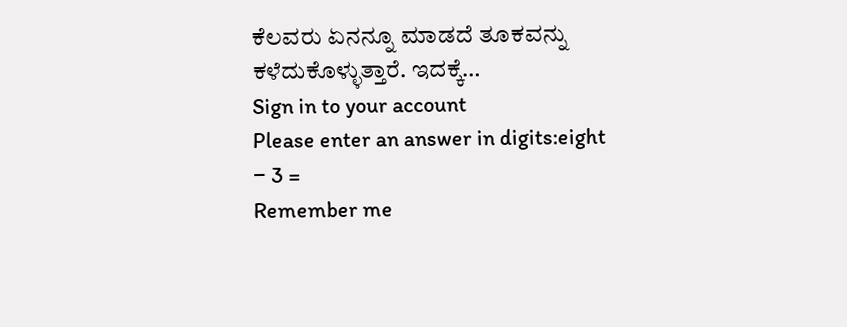ಕೆಲವರು ಏನನ್ನೂ ಮಾಡದೆ ತೂಕವನ್ನು ಕಳೆದುಕೊಳ್ಳುತ್ತಾರೆ. ಇದಕ್ಕೆ…
Sign in to your account
Please enter an answer in digits:eight − 3 =
Remember me